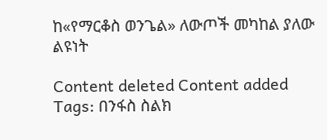ከ«የማርቆስ ወንጌል» ለውጦች መካከል ያለው ልዩነት

Content deleted Content added
Tags: በንፋስ ስልክ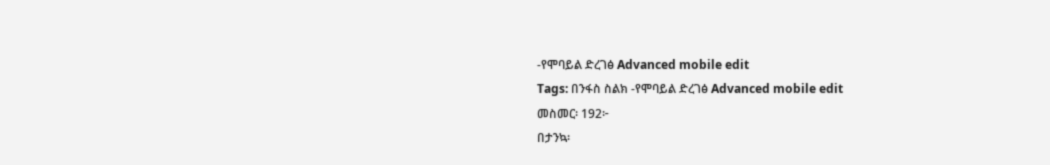-የሞባይል ድረገፅ Advanced mobile edit
Tags: በንፋስ ስልክ -የሞባይል ድረገፅ Advanced mobile edit
መስመር፡ 192፦
በታንኳ፡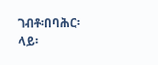ገብቶ፡በባሕር፡ላይ፡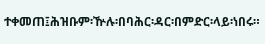ተቀመጠ፤ሕዝቡም፡ዅሉ፡በባሕር፡ዳር፡በምድር፡ላይ፡ነበሩ።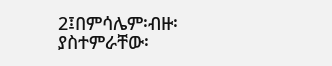2፤በምሳሌም፡ብዙ፡ያስተምራቸው፡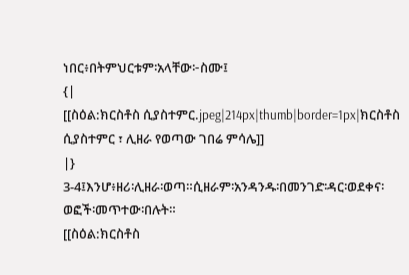ነበር፥በትምህርቱም፡አላቸው፦ስሙ፤
{|
[[ስዕል:ክርስቶስ ሲያስተምር.jpeg|214px|thumb|border=1px|ክርስቶስ ሲያስተምር ፣ ሊዘራ የወጣው ገበሬ ምሳሌ]]
|}
3-4፤እንሆ፥ዘሪ፡ሊዘራ፡ወጣ።ሲዘራም፡አንዳንዱ፡በመንገድ፡ዳር፡ወደቀና፡ወፎች፡መጥተው፡በሉት።
[[ስዕል:ክርስቶስ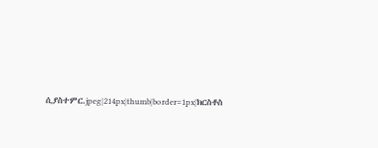ሲያስተምር.jpeg|214px|thumb|border=1px|ክርስቶስ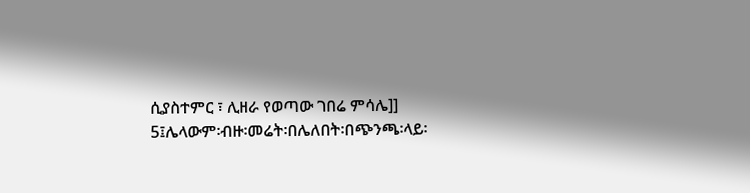ሲያስተምር ፣ ሊዘራ የወጣው ገበሬ ምሳሌ]]
5፤ሌላውም፡ብዙ፡መሬት፡በሌለበት፡በጭንጫ፡ላይ፡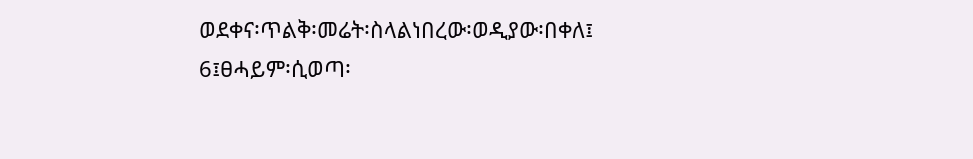ወደቀና፡ጥልቅ፡መሬት፡ስላልነበረው፡ወዲያው፡በቀለ፤
6፤ፀሓይም፡ሲወጣ፡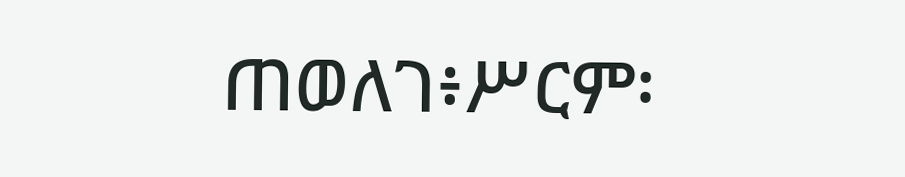ጠወለገ፥ሥርም፡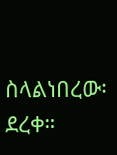ስላልነበረው፡ደረቀ።